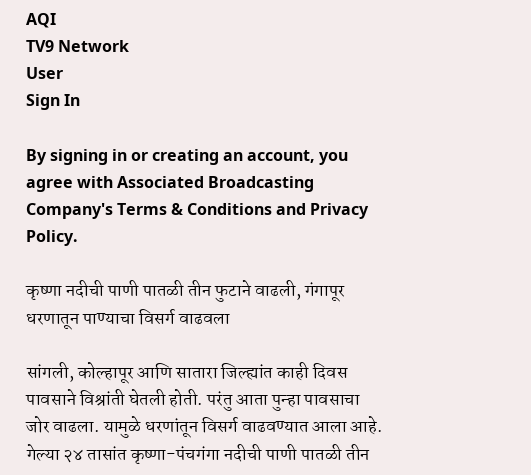AQI
TV9 Network
User
Sign In

By signing in or creating an account, you agree with Associated Broadcasting Company's Terms & Conditions and Privacy Policy.

कृष्णा नदीची पाणी पातळी तीन फुटाने वाढली, गंगापूर धरणातून पाण्याचा विसर्ग वाढवला

सांगली, कोल्हापूर आणि सातारा जिल्ह्यांत काही दिवस पावसाने विश्रांती घेतली होती. परंतु आता पुन्हा पावसाचा जोर वाढला. यामुळे धरणांतून विसर्ग वाढवण्यात आला आहे. गेल्या २४ तासांत कृष्णा-पंचगंगा नदीची पाणी पातळी तीन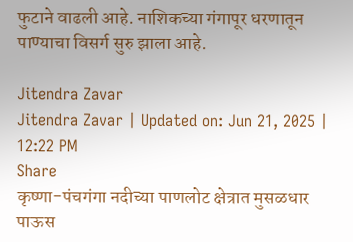फुटाने वाढली आहे. नाशिकच्या गंगापूर धरणातून पाण्याचा विसर्ग सुरु झाला आहे.

Jitendra Zavar
Jitendra Zavar | Updated on: Jun 21, 2025 | 12:22 PM
Share
कृष्णा-पंचगंगा नदीच्या पाणलोट क्षेत्रात मुसळधार पाऊस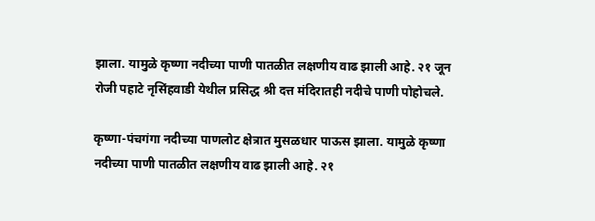झाला. यामुळे कृष्णा नदीच्या पाणी पातळीत लक्षणीय वाढ झाली आहे. २१ जून रोजी पहाटे नृसिंहवाडी येथील प्रसिद्ध श्री दत्त मंदिरातही नदीचे पाणी पोहोचले.

कृष्णा-पंचगंगा नदीच्या पाणलोट क्षेत्रात मुसळधार पाऊस झाला. यामुळे कृष्णा नदीच्या पाणी पातळीत लक्षणीय वाढ झाली आहे. २१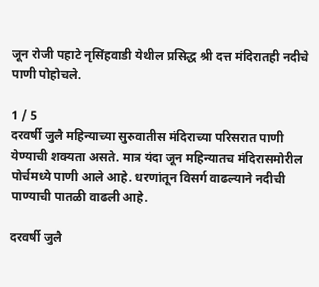जून रोजी पहाटे नृसिंहवाडी येथील प्रसिद्ध श्री दत्त मंदिरातही नदीचे पाणी पोहोचले.

1 / 5
दरवर्षी जुलै महिन्याच्या सुरुवातीस मंदिराच्या परिसरात पाणी येण्याची शक्यता असते. मात्र यंदा जून महिन्यातच मंदिरासमोरील पोर्चमध्ये पाणी आले आहे. धरणांतून विसर्ग वाढल्याने नदीची पाण्याची पातळी वाढली आहे.

दरवर्षी जुलै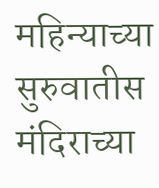महिन्याच्या सुरुवातीस मंदिराच्या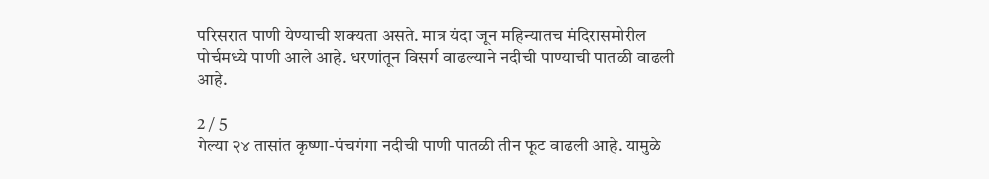परिसरात पाणी येण्याची शक्यता असते. मात्र यंदा जून महिन्यातच मंदिरासमोरील पोर्चमध्ये पाणी आले आहे. धरणांतून विसर्ग वाढल्याने नदीची पाण्याची पातळी वाढली आहे.

2 / 5
गेल्या २४ तासांत कृष्णा-पंचगंगा नदीची पाणी पातळी तीन फूट वाढली आहे. यामुळे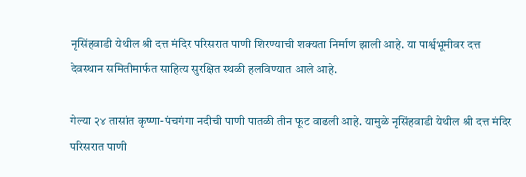नृसिंहवाडी येथील श्री दत्त मंदिर परिसरात पाणी शिरण्याची शक्यता निर्माण झाली आहे. या पार्श्वभूमीवर दत्त देवस्थान समितीमार्फत साहित्य सुरक्षित स्थळी हलविण्यात आले आहे.

गेल्या २४ तासांत कृष्णा-पंचगंगा नदीची पाणी पातळी तीन फूट वाढली आहे. यामुळे नृसिंहवाडी येथील श्री दत्त मंदिर परिसरात पाणी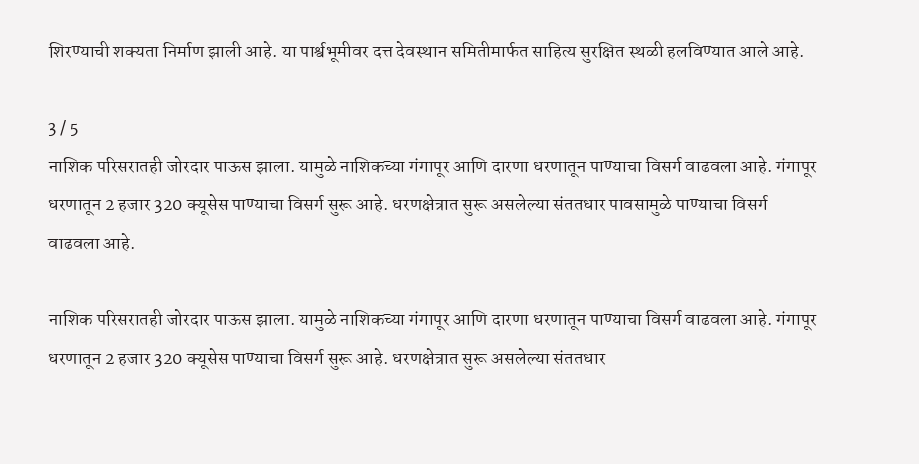शिरण्याची शक्यता निर्माण झाली आहे. या पार्श्वभूमीवर दत्त देवस्थान समितीमार्फत साहित्य सुरक्षित स्थळी हलविण्यात आले आहे.

3 / 5
नाशिक परिसरातही जोरदार पाऊस झाला. यामुळे नाशिकच्या गंगापूर आणि दारणा धरणातून पाण्याचा विसर्ग वाढवला आहे. गंगापूर धरणातून 2 हजार 320 क्यूसेस पाण्याचा विसर्ग सुरू आहे. धरणक्षेत्रात सुरू असलेल्या संततधार पावसामुळे पाण्याचा विसर्ग वाढवला आहे.

नाशिक परिसरातही जोरदार पाऊस झाला. यामुळे नाशिकच्या गंगापूर आणि दारणा धरणातून पाण्याचा विसर्ग वाढवला आहे. गंगापूर धरणातून 2 हजार 320 क्यूसेस पाण्याचा विसर्ग सुरू आहे. धरणक्षेत्रात सुरू असलेल्या संततधार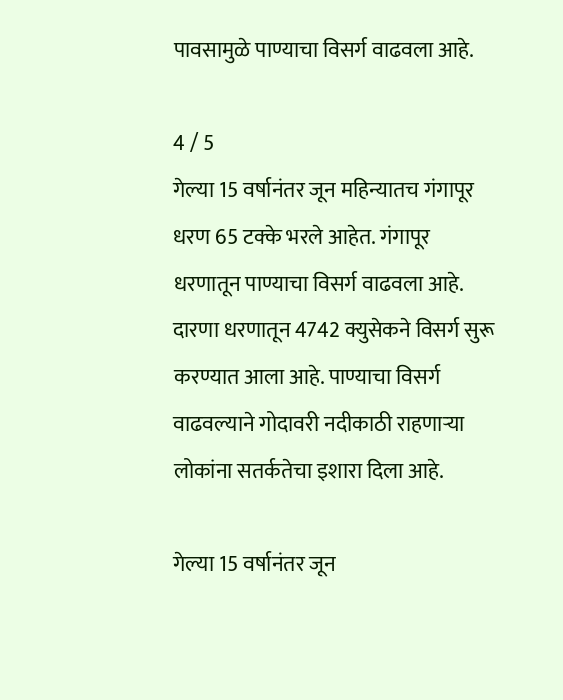पावसामुळे पाण्याचा विसर्ग वाढवला आहे.

4 / 5
गेल्या 15 वर्षानंतर जून महिन्यातच गंगापूर धरण 65 टक्के भरले आहेत. गंगापूर धरणातून पाण्याचा विसर्ग वाढवला आहे. दारणा धरणातून 4742 क्युसेकने विसर्ग सुरू करण्यात आला आहे. पाण्याचा विसर्ग वाढवल्याने गोदावरी नदीकाठी राहणाऱ्या लोकांना सतर्कतेचा इशारा दिला आहे.

गेल्या 15 वर्षानंतर जून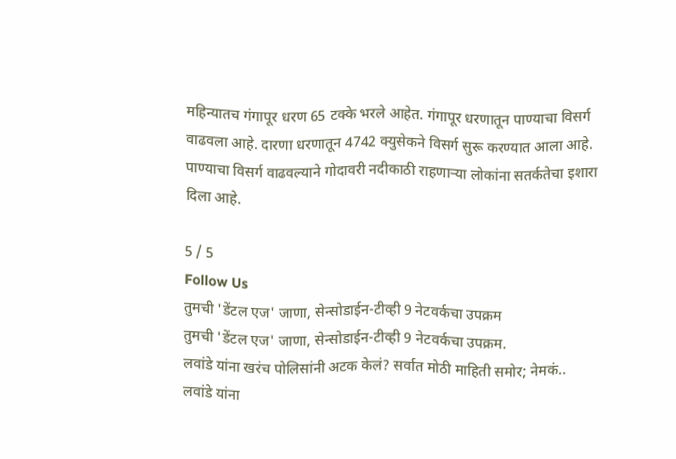महिन्यातच गंगापूर धरण 65 टक्के भरले आहेत. गंगापूर धरणातून पाण्याचा विसर्ग वाढवला आहे. दारणा धरणातून 4742 क्युसेकने विसर्ग सुरू करण्यात आला आहे. पाण्याचा विसर्ग वाढवल्याने गोदावरी नदीकाठी राहणाऱ्या लोकांना सतर्कतेचा इशारा दिला आहे.

5 / 5
Follow Us
तुमची 'डेंटल एज' जाणा, सेन्सोडाईन-टीव्ही 9 नेटवर्कचा उपक्रम
तुमची 'डेंटल एज' जाणा, सेन्सोडाईन-टीव्ही 9 नेटवर्कचा उपक्रम.
लवांडे यांना खरंच पोलिसांनी अटक केलं? सर्वात मोठी माहिती समोर; नेमकं..
लवांडे यांना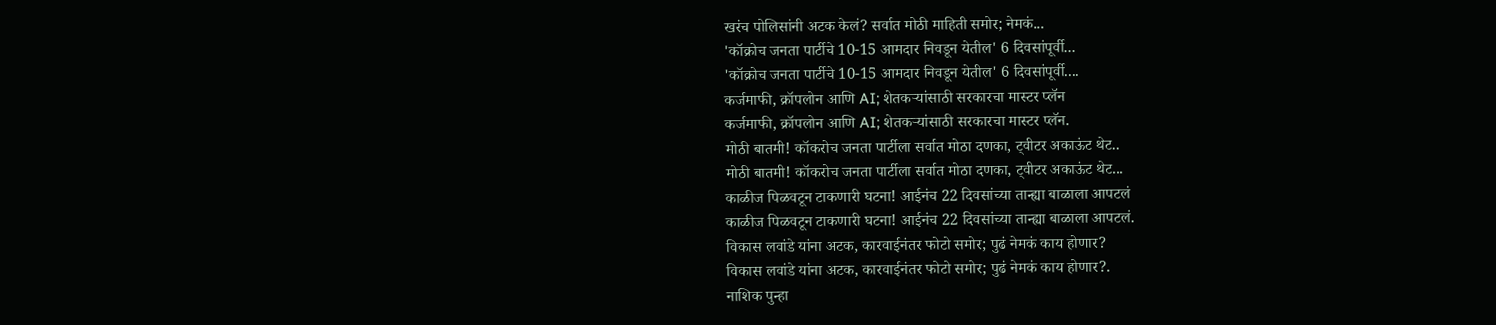खरंच पोलिसांनी अटक केलं? सर्वात मोठी माहिती समोर; नेमकं...
'कॉक्रोच जनता पार्टीचे 10-15 आमदार निवडून येतील' 6 दिवसांपूर्वी...
'कॉक्रोच जनता पार्टीचे 10-15 आमदार निवडून येतील' 6 दिवसांपूर्वी....
कर्जमाफी, क्रॉपलोन आणि AI; शेतकऱ्यांसाठी सरकारचा मास्टर प्लॅन
कर्जमाफी, क्रॉपलोन आणि AI; शेतकऱ्यांसाठी सरकारचा मास्टर प्लॅन.
मोठी बातमी! कॉकरोच जनता पार्टीला सर्वात मोठा दणका, ट्वीटर अकाऊंट थेट..
मोठी बातमी! कॉकरोच जनता पार्टीला सर्वात मोठा दणका, ट्वीटर अकाऊंट थेट...
काळीज पिळवटून टाकणारी घटना! आईनंच 22 दिवसांच्या तान्ह्या बाळाला आपटलं
काळीज पिळवटून टाकणारी घटना! आईनंच 22 दिवसांच्या तान्ह्या बाळाला आपटलं.
विकास लवांडे यांना अटक, कारवाईनंतर फोटो समोर; पुढं नेमकं काय होणार?
विकास लवांडे यांना अटक, कारवाईनंतर फोटो समोर; पुढं नेमकं काय होणार?.
नाशिक पुन्हा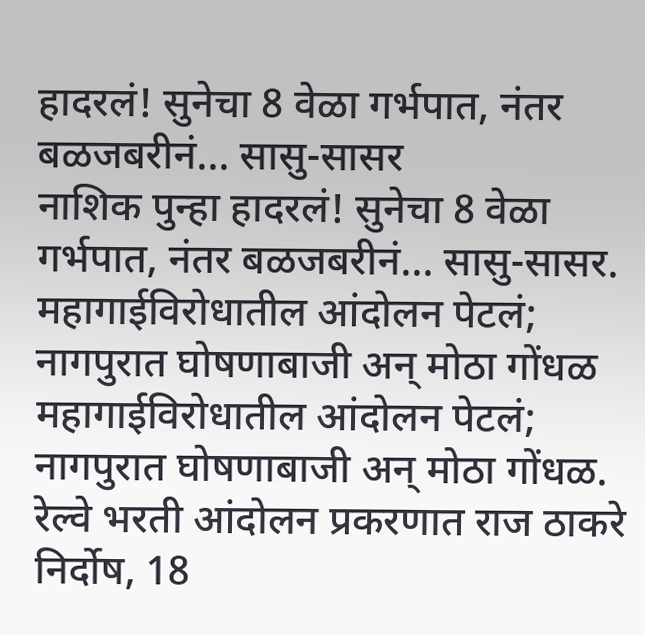हादरलं! सुनेचा 8 वेळा गर्भपात, नंतर बळजबरीनं... सासु-सासर
नाशिक पुन्हा हादरलं! सुनेचा 8 वेळा गर्भपात, नंतर बळजबरीनं... सासु-सासर.
महागाईविरोधातील आंदोलन पेटलं; नागपुरात घोषणाबाजी अन् मोठा गोंधळ
महागाईविरोधातील आंदोलन पेटलं; नागपुरात घोषणाबाजी अन् मोठा गोंधळ.
रेल्वे भरती आंदोलन प्रकरणात राज ठाकरे निर्दोष, 18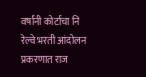वर्षांनी कोर्टाचा नि
रेल्वे भरती आंदोलन प्रकरणात राज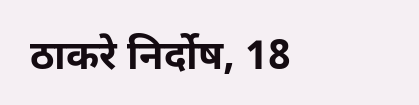ठाकरे निर्दोष, 18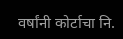वर्षांनी कोर्टाचा नि.